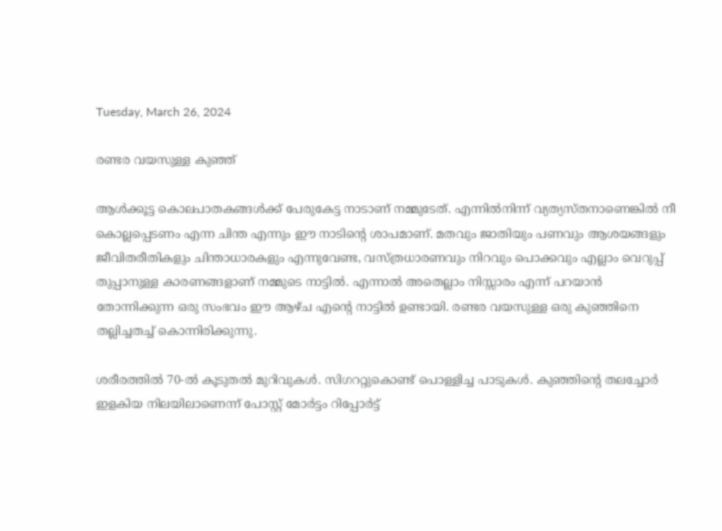Tuesday, March 26, 2024

രണ്ടര വയസുള്ള കുഞ്ഞ്

ആൾക്കൂട്ട കൊലപാതകങ്ങൾക്ക് പേരുകേട്ട നാടാണ് നമ്മുടേത്. എന്നിൽനിന്ന് വ്യത്യസ്തനാണെങ്കിൽ നീ  കൊല്ലപ്പെടണം എന്ന ചിന്ത എന്നും ഈ നാടിന്റെ ശാപമാണ്. മതവും ജാതിയും പണവും ആശയങ്ങളും ജീവിതരീതികളും ചിന്താധാരകളും എന്നുവേണ്ട, വസ്ത്രധാരണവും നിറവും പൊക്കവും എല്ലാം വെറുപ്പ് തുപ്പാനുള്ള കാരണങ്ങളാണ് നമ്മുടെ നാട്ടിൽ. എന്നാൽ അതെല്ലാം നിസ്സാരം എന്ന് പറയാൻ തോന്നിക്കുന്ന ഒരു സംഭവം ഈ ആഴ്ച എന്റെ നാട്ടിൽ ഉണ്ടായി. രണ്ടര വയസുള്ള ഒരു കുഞ്ഞിനെ തല്ലിച്ചതച്ച്‌ കൊന്നിരിക്കുന്നു.

ശരീരത്തിൽ 70-ൽ കൂടുതൽ മുറിവുകൾ. സിഗററ്റുകൊണ്ട് പൊള്ളിച്ച പാടുകൾ. കുഞ്ഞിന്റെ തലച്ചോർ ഇളകിയ നിലയിലാണെന്ന് പോസ്റ്റ് മോർട്ടം റിപ്പോർട്ട്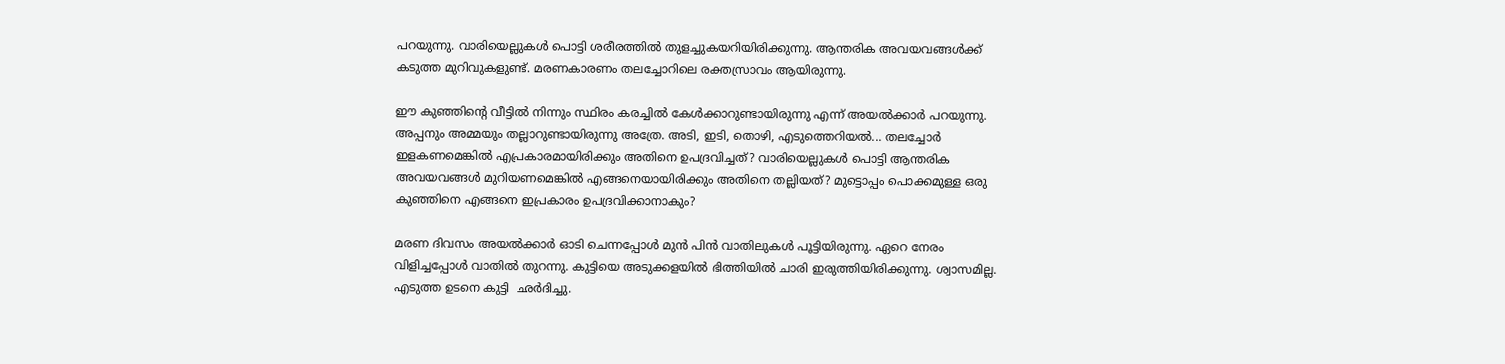പറയുന്നു. വാരിയെല്ലുകൾ പൊട്ടി ശരീരത്തിൽ തുളച്ചുകയറിയിരിക്കുന്നു. ആന്തരിക അവയവങ്ങൾക്ക് കടുത്ത മുറിവുകളുണ്ട്. മരണകാരണം തലച്ചോറിലെ രക്തസ്രാവം ആയിരുന്നു.

ഈ കുഞ്ഞിന്റെ വീട്ടിൽ നിന്നും സ്ഥിരം കരച്ചിൽ കേൾക്കാറുണ്ടായിരുന്നു എന്ന് അയൽക്കാർ പറയുന്നു. അപ്പനും അമ്മയും തല്ലാറുണ്ടായിരുന്നു അത്രേ. അടി, ഇടി, തൊഴി, എടുത്തെറിയൽ... തലച്ചോർ ഇളകണമെങ്കിൽ എപ്രകാരമായിരിക്കും അതിനെ ഉപദ്രവിച്ചത്? വാരിയെല്ലുകൾ പൊട്ടി ആന്തരിക അവയവങ്ങൾ മുറിയണമെങ്കിൽ എങ്ങനെയായിരിക്കും അതിനെ തല്ലിയത്? മുട്ടൊപ്പം പൊക്കമുള്ള ഒരു കുഞ്ഞിനെ എങ്ങനെ ഇപ്രകാരം ഉപദ്രവിക്കാനാകും?

മരണ ദിവസം അയൽക്കാർ ഓടി ചെന്നപ്പോൾ മുൻ പിൻ വാതിലുകൾ പൂട്ടിയിരുന്നു. ഏറെ നേരം വിളിച്ചപ്പോൾ വാതിൽ തുറന്നു. കുട്ടിയെ അടുക്കളയിൽ ഭിത്തിയിൽ ചാരി ഇരുത്തിയിരിക്കുന്നു. ശ്വാസമില്ല. എടുത്ത ഉടനെ കുട്ടി  ഛർദിച്ചു.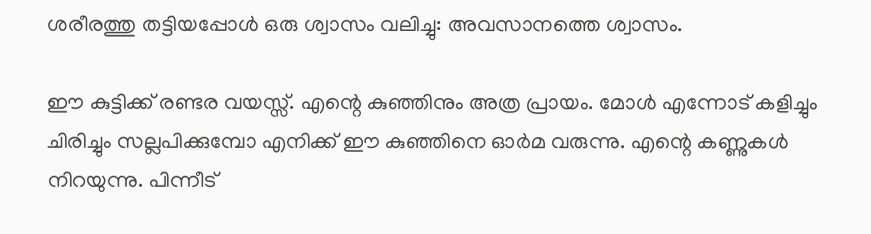ശരീരത്തു തട്ടിയപ്പോൾ ഒരു ശ്വാസം വലിച്ചു: അവസാനത്തെ ശ്വാസം.

ഈ കുട്ടിക്ക് രണ്ടര വയസ്സ്. എന്റെ കുഞ്ഞിനും അത്ര പ്രായം. മോൾ എന്നോട് കളിച്ചും ചിരിച്ചും സല്ലപിക്കുമ്പോ എനിക്ക് ഈ കുഞ്ഞിനെ ഓർമ വരുന്നു. എന്റെ കണ്ണുകൾ നിറയുന്നു. പിന്നീട്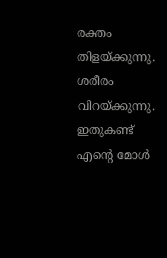രക്തം തിളയ്ക്കുന്നു. ശരീരം വിറയ്ക്കുന്നു. ഇതുകണ്ട് എന്റെ മോൾ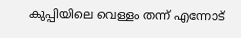കുപ്പിയിലെ വെള്ളം തന്ന് എന്നോട്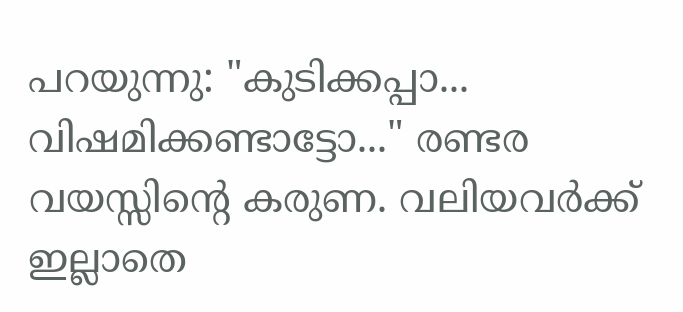പറയുന്നു: "കുടിക്കപ്പാ... വിഷമിക്കണ്ടാട്ടോ..." രണ്ടര വയസ്സിന്റെ കരുണ. വലിയവർക്ക് ഇല്ലാതെ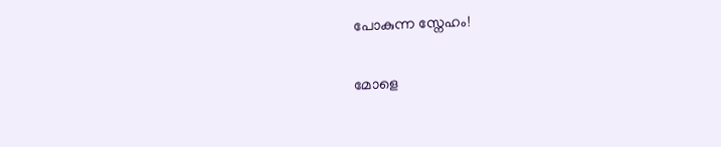പോകുന്ന സ്നേഹം!

മോളെ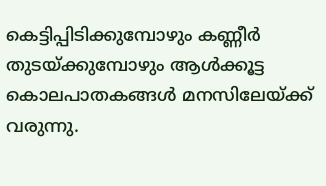കെട്ടിപ്പിടിക്കുമ്പോഴും കണ്ണീർ തുടയ്ക്കുമ്പോഴും ആൾക്കൂട്ട കൊലപാതകങ്ങൾ മനസിലേയ്ക്ക് വരുന്നു.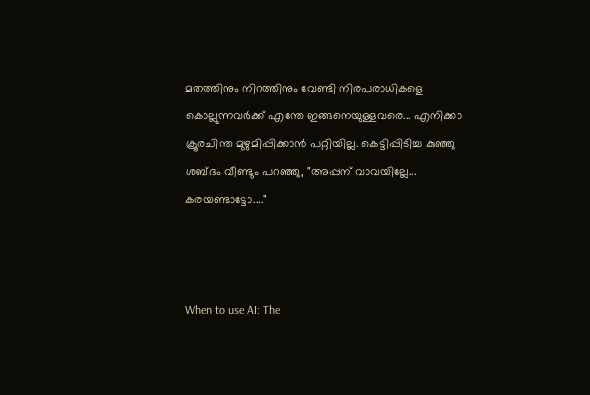മതത്തിനും നിറത്തിനും വേണ്ടി നിരപരാധികളെ കൊല്ലുന്നവർക്ക് എന്തേ ഇങ്ങനെയുള്ളവരെ... എനിക്കാ ക്രൂരചിന്ത മുഴുമിപ്പിക്കാൻ പറ്റിയില്ല. കെട്ടിപ്പിടിച്ച കുഞ്ഞു ശബ്ദം വീണ്ടും പറഞ്ഞു, "അപ്പന് വാവയില്ലേ... കരയണ്ടാട്ടോ...."



When to use AI: The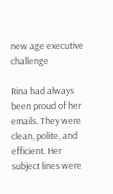new age executive challenge

Rina had always been proud of her emails. They were clean, polite, and efficient. Her subject lines were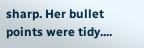sharp. Her bullet points were tidy....